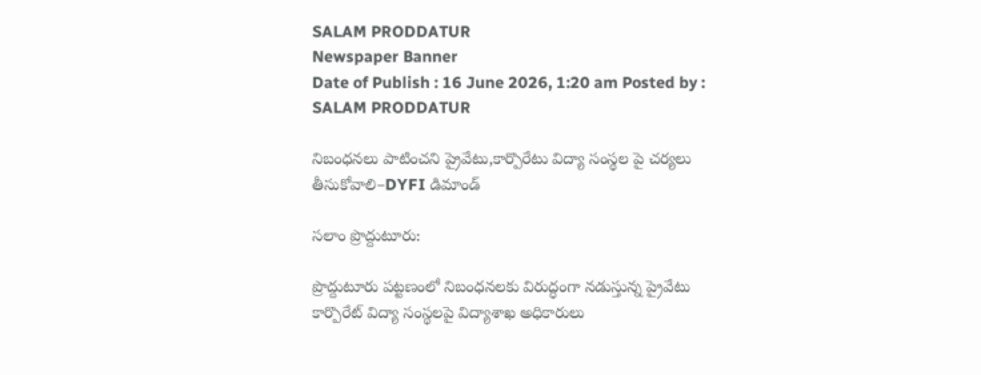SALAM PRODDATUR
Newspaper Banner
Date of Publish : 16 June 2026, 1:20 am Posted by : SALAM PRODDATUR

నిబంధనలు పాటించని ప్రైవేటు,కార్పొరేటు విద్యా సంస్థల పై చర్యలు తీసుకోవాలి–DYFI డిమాండ్

సలాం ప్రొద్దుటూరు:

ప్రొద్దుటూరు పట్టణంలో నిబంధనలకు విరుద్ధంగా నడుస్తున్న ప్రైవేటు కార్పొరేట్ విద్యా సంస్థలపై విద్యాశాఖ అధికారులు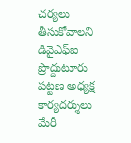చర్యలు తీసుకోవాలని డివైఎఫ్ఐ ప్రొద్దుటూరు పట్టణ అధ్యక్ష కార్యదర్శులు మేరీ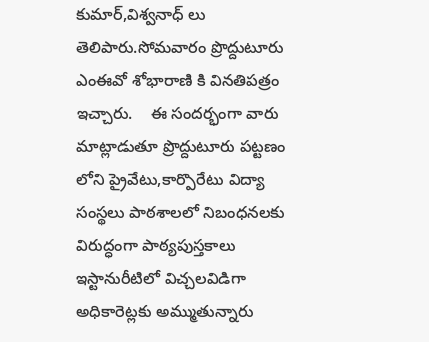కుమార్,విశ్వనాధ్ లు తెలిపారు.సోమవారం ప్రొద్దుటూరు ఎంఈవో శోభారాణి కి వినతిపత్రం ఇచ్చారు.    ఈ సందర్భంగా వారు మాట్లాడుతూ ప్రొద్దుటూరు పట్టణం లోని ప్రైవేటు,కార్పొరేటు విద్యా సంస్థలు పాఠశాలలో నిబంధనలకు విరుద్ధంగా పాఠ్యపుస్తకాలు ఇస్టానురీటిలో విచ్చలవిడిగా అధికారెట్లకు అమ్ముతున్నారు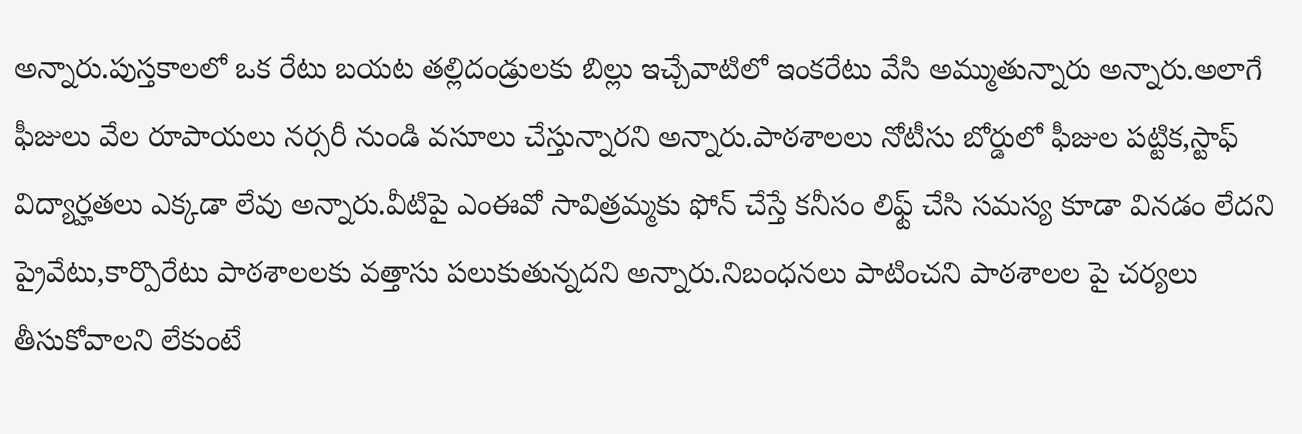అన్నారు.పుస్తకాలలో ఒక రేటు బయట తల్లిదండ్రులకు బిల్లు ఇచ్చేవాటిలో ఇంకరేటు వేసి అమ్ముతున్నారు అన్నారు.అలాగే ఫీజులు వేల రూపాయలు నర్సరీ నుండి వసూలు చేస్తున్నారని అన్నారు.పాఠశాలలు నోటీసు బోర్డులో ఫీజుల పట్టిక,స్టాఫ్ విద్యార్హతలు ఎక్కడా లేవు అన్నారు.వీటిపై ఎంఈవో సావిత్రమ్మకు ఫోన్ చేస్తే కనీసం లిఫ్ట్ చేసి సమస్య కూడా వినడం లేదని ప్రైవేటు,కార్పొరేటు పాఠశాలలకు వత్తాసు పలుకుతున్నదని అన్నారు.నిబంధనలు పాటించని పాఠశాలల పై చర్యలు తీసుకోవాలని లేకుంటే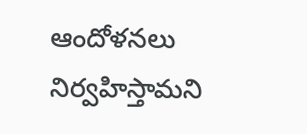ఆందోళనలు నిర్వహిస్తామని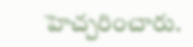హెచ్చరించారు.